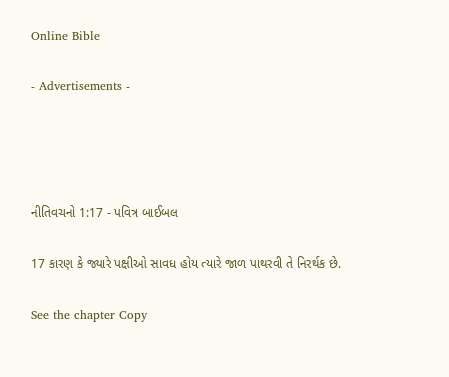Online Bible

- Advertisements -




નીતિવચનો 1:17 - પવિત્ર બાઈબલ

17 કારણ કે જ્યારે પક્ષીઓ સાવધ હોય ત્યારે જાળ પાથરવી તે નિરર્થક છે.

See the chapter Copy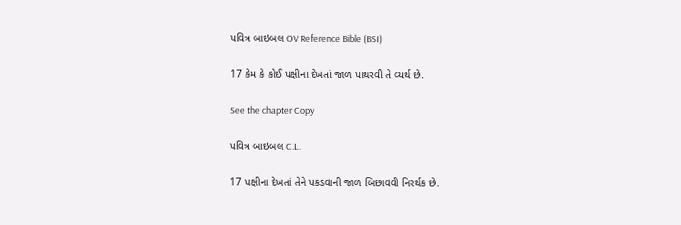પવિત્ર બાઇબલ OV Reference Bible (BSI)

17 કેમ કે કોઈ પક્ષીના દેખતાં જાળ પાથરવી તે વ્યર્થ છે.

See the chapter Copy

પવિત્ર બાઇબલ C.L.

17 પક્ષીના દેખતાં તેને પકડવાની જાળ બિછાવવી નિરર્થક છે.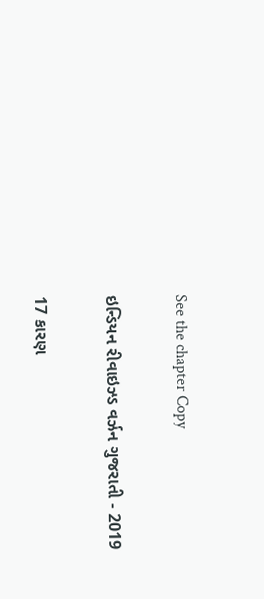See the chapter Copy

ઇન્ડિયન રીવાઇઝ્ડ વર્ઝન ગુજરાતી - 2019

17 કારણ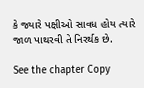કે જ્યારે પક્ષીઓ સાવધ હોય ત્યારે જાળ પાથરવી તે નિરર્થક છે.

See the chapter Copy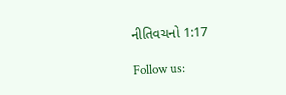નીતિવચનો 1:17

Follow us: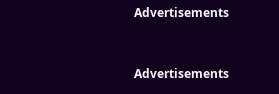Advertisements


Advertisements